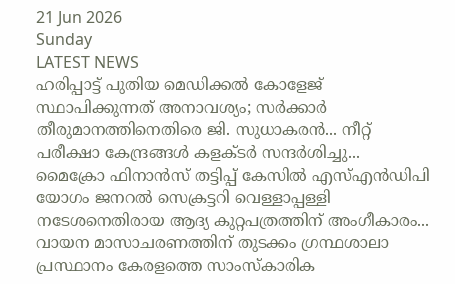21 Jun 2026
Sunday
LATEST NEWS
ഹരിപ്പാട്ട് പുതിയ മെഡിക്കൽ കോളേജ് സ്ഥാപിക്കുന്നത് അനാവശ്യം; സർക്കാർ തീരുമാനത്തിനെതിരെ ജി. സുധാകരൻ... നീറ്റ് പരീക്ഷാ കേന്ദ്രങ്ങള്‍ കളക്ടര്‍ സന്ദര്‍ശിച്ചു... മൈക്രോ ഫിനാൻസ് തട്ടിപ്പ് കേസിൽ എസ്എൻഡിപി യോഗം ജനറൽ സെക്രട്ടറി വെള്ളാപ്പള്ളി നടേശനെതിരായ ആദ്യ കുറ്റപത്രത്തിന് അംഗീകാരം... വായന മാസാചരണത്തിന് തുടക്കം ഗ്രന്ഥശാലാ പ്രസ്ഥാനം കേരളത്തെ സാംസ്‌കാരിക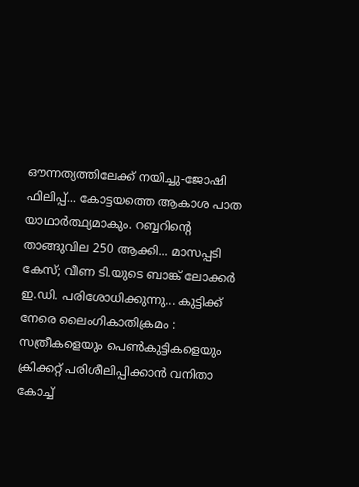ഔന്നത്യത്തിലേക്ക് നയിച്ചു-ജോഷി ഫിലിപ്പ്... കോട്ടയത്തെ ആകാശ പാത യാഥാർത്ഥ്യമാകും. റബ്ബറിന്റെ താങ്ങുവില 250 ആക്കി... മാസപ്പടി കേസ്; വീണ ടി.യുടെ ബാങ്ക് ലോക്കർ ഇ.ഡി. പരിശോധിക്കുന്നു... കുട്ടിക്ക് നേരെ ലൈംഗികാതിക്രമം : സത്രീകളെയും പെൺകുട്ടികളെയും ക്രിക്കറ്റ് പരിശീലിപ്പിക്കാൻ വനിതാ കോച്ച്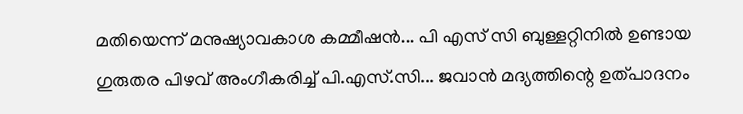മതിയെന്ന് മനുഷ്യാവകാശ കമ്മീഷൻ... പി എസ് സി ബുള്ളറ്റിനിൽ ഉണ്ടായ ഗുരുതര പിഴവ് അംഗീകരിച്ച് പി.എസ്.സി... ജവാന്‍ മദ്യത്തിന്റെ ഉത്പാദനം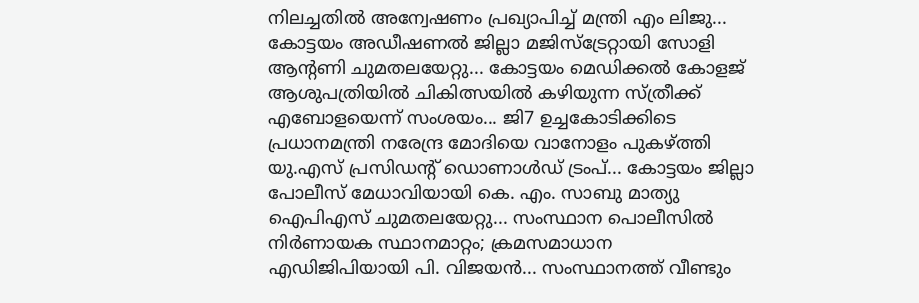നിലച്ചതില്‍ അന്വേഷണം പ്രഖ്യാപിച്ച്‌ മന്ത്രി എം ലിജു... കോട്ടയം അഡീഷണൽ ജില്ലാ മജിസ്ട്രേറ്റായി സോളി ആന്റണി ചുമതലയേറ്റു... കോട്ടയം മെഡിക്കൽ കോളജ് ആശുപത്രിയിൽ ചികിത്സയിൽ കഴിയുന്ന സ്ത്രീക്ക് എബോളയെന്ന് സംശയം... ജി7 ഉച്ചകോടിക്കിടെ പ്രധാനമന്ത്രി നരേന്ദ്ര മോദിയെ വാനോളം പുകഴ്ത്തി യു.എസ് പ്രസിഡന്റ് ഡൊണാള്‍ഡ് ട്രംപ്... കോട്ടയം ജില്ലാ പോലീസ് മേധാവിയായി കെ. എം. സാബു മാത്യു ഐപിഎസ് ചുമതലയേറ്റു... സംസ്ഥാന പൊലീസിൽ നിർണായക സ്ഥാനമാറ്റം; ക്രമസമാധാന എഡിജിപിയായി പി. വിജയൻ... സംസ്ഥാനത്ത് വീണ്ടും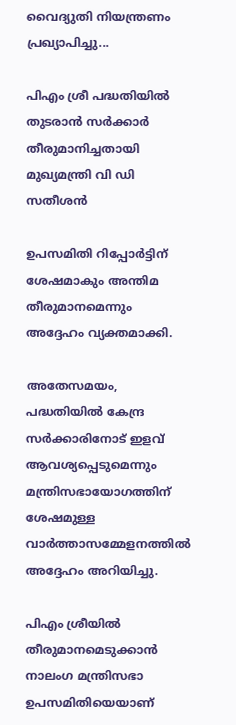വൈദ്യുതി നിയന്ത്രണം പ്രഖ്യാപിച്ചു...

പിഎം ശ്രീ പദ്ധതിയില്‍ തുടരാൻ സർക്കാർ തീരുമാനിച്ചതായി മുഖ്യമന്ത്രി വി ഡി സതീശൻ

ഉപസമിതി റിപ്പോർട്ടിന് ശേഷമാകും അന്തിമ തീരുമാനമെന്നും അദ്ദേഹം വ്യക്തമാക്കി.

അതേസമയം, പദ്ധതിയില്‍ കേന്ദ്ര സർക്കാരിനോട് ഇളവ് ആവശ്യപ്പെടുമെന്നും മന്ത്രിസഭായോഗത്തിന് ശേഷമുള്ള വാർത്താസമ്മേളനത്തില്‍ അദ്ദേഹം അറിയിച്ചു.

പിഎം ശ്രീയില്‍ തീരുമാനമെടുക്കാൻ നാലംഗ മന്ത്രിസഭാ ഉപസമിതിയെയാണ്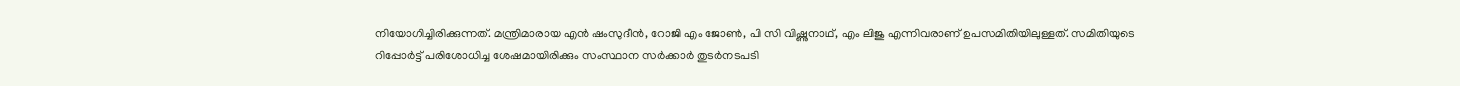നിയോഗിച്ചിരിക്കുന്നത്. മന്ത്രിമാരായ എൻ ഷംസുദീൻ, റോജി എം ജോണ്‍, പി സി വിഷ്ണുനാഥ്, എം ലിജു എന്നിവരാണ് ഉപസമിതിയിലുള്ളത്. സമിതിയുടെ റിപ്പോർട്ട് പരിശോധിച്ച ശേഷമായിരിക്കും സംസ്ഥാന സർക്കാർ തുടർനടപടി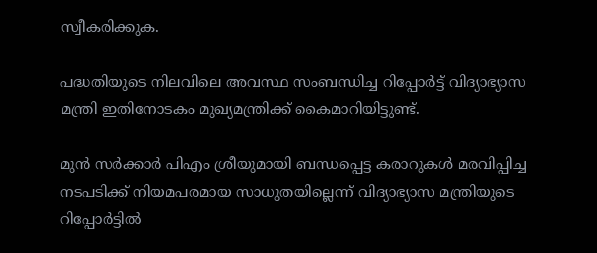സ്വീകരിക്കുക.

പദ്ധതിയുടെ നിലവിലെ അവസ്ഥ സംബന്ധിച്ച റിപ്പോർട്ട് വിദ്യാഭ്യാസ മന്ത്രി ഇതിനോടകം മുഖ്യമന്ത്രിക്ക് കൈമാറിയിട്ടുണ്ട്.

മുൻ സർക്കാർ പിഎം ശ്രീയുമായി ബന്ധപ്പെട്ട കരാറുകള്‍ മരവിപ്പിച്ച നടപടിക്ക് നിയമപരമായ സാധുതയില്ലെന്ന് വിദ്യാഭ്യാസ മന്ത്രിയുടെ റിപ്പോർട്ടില്‍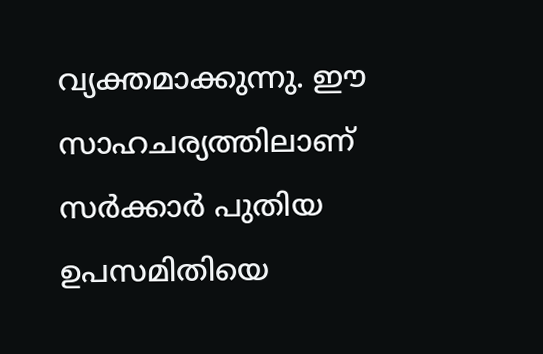വ്യക്തമാക്കുന്നു. ഈ സാഹചര്യത്തിലാണ് സർക്കാർ പുതിയ ഉപസമിതിയെ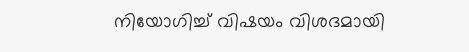നിയോഗിച്ച്‌ വിഷയം വിശദമായി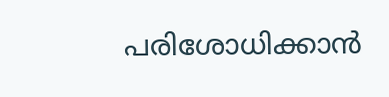പരിശോധിക്കാൻ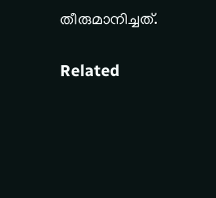തീരുമാനിച്ചത്.

Related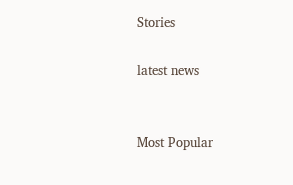Stories

latest news


Most Popular